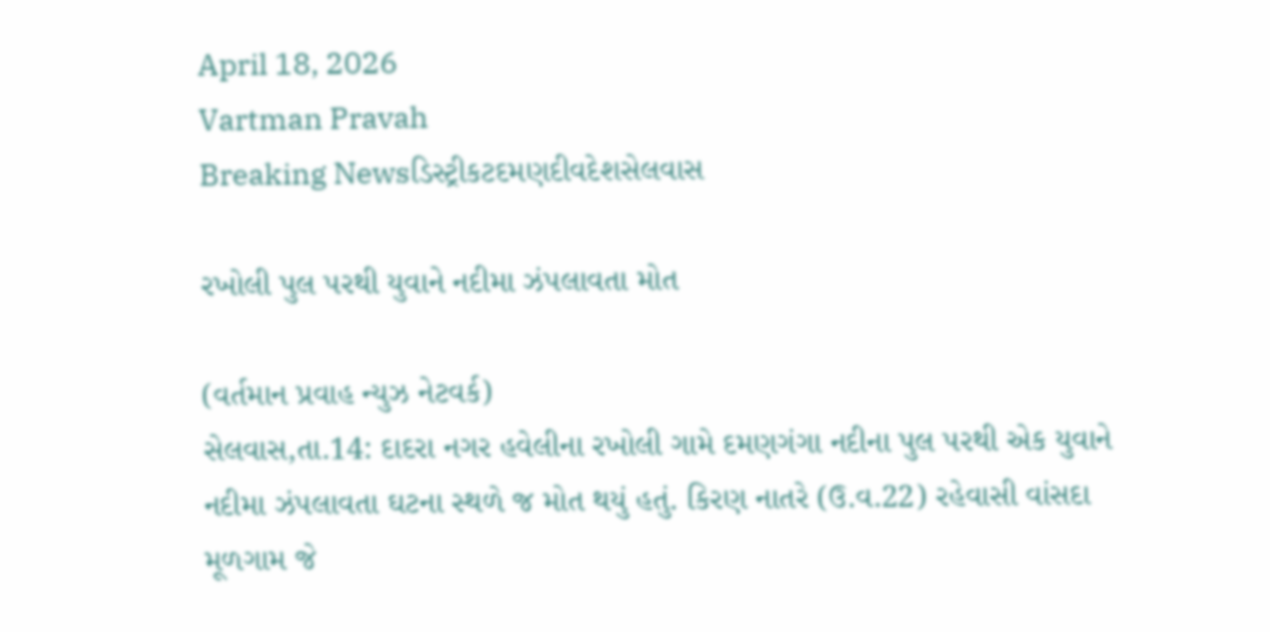April 18, 2026
Vartman Pravah
Breaking Newsડિસ્ટ્રીકટદમણદીવદેશસેલવાસ

રખોલી પુલ પરથી યુવાને નદીમા ઝંપલાવતા મોત

(વર્તમાન પ્રવાહ ન્‍યુઝ નેટવર્ક)
સેલવાસ,તા.14: દાદરા નગર હવેલીના રખોલી ગામે દમણગંગા નદીના પુલ પરથી એક યુવાને નદીમા ઝંપલાવતા ઘટના સ્‍થળે જ મોત થયું હતું. કિરણ નાતરે (ઉ.વ.22) રહેવાસી વાંસદા મૂળગામ જે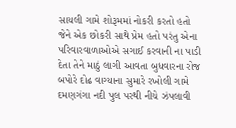સાયલી ગામે શોરૂમમાં નોકરી કરતો હતો જેને એક છોકરી સાથે પ્રેમ હતો પરંતુ એના પરિવારવાળાઓએ સગાઈ કરવાની ના પાડી દેતા તેને માઠું લાગી આવતા બુધવારના રોજ બપોરે દોઢ વાગ્‍યાના સુમારે રખોલી ગામે દમણગંગા નદી પુલ પરથી નીચે ઝંપલાવી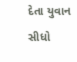દેતા યુવાન સીધો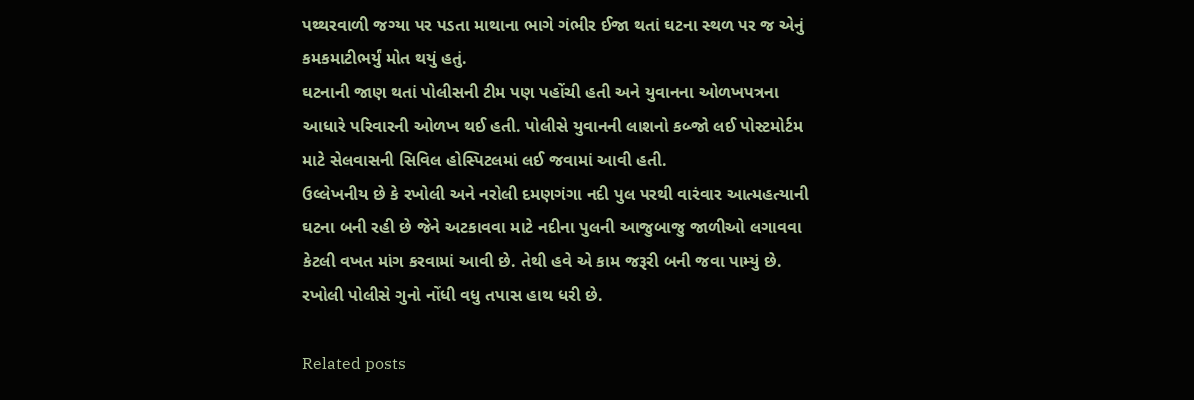પથ્‍થરવાળી જગ્‍યા પર પડતા માથાના ભાગે ગંભીર ઈજા થતાં ઘટના સ્‍થળ પર જ એનું કમકમાટીભર્યું મોત થયું હતું.
ઘટનાની જાણ થતાં પોલીસની ટીમ પણ પહોંચી હતી અને યુવાનના ઓળખપત્રના આધારે પરિવારની ઓળખ થઈ હતી. પોલીસે યુવાનની લાશનો કબ્‍જો લઈ પોસ્‍ટમોર્ટમ માટે સેલવાસની સિવિલ હોસ્‍પિટલમાં લઈ જવામાં આવી હતી.
ઉલ્લેખનીય છે કે રખોલી અને નરોલી દમણગંગા નદી પુલ પરથી વારંવાર આત્‍મહત્‍યાની ઘટના બની રહી છે જેને અટકાવવા માટે નદીના પુલની આજુબાજુ જાળીઓ લગાવવા કેટલી વખત માંગ કરવામાં આવી છે. તેથી હવે એ કામ જરૂરી બની જવા પામ્‍યું છે. રખોલી પોલીસે ગુનો નોંધી વધુ તપાસ હાથ ધરી છે.

Related posts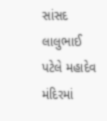સાંસદ લાલુભાઈ પટેલે મહાદેવ મંદિરમાં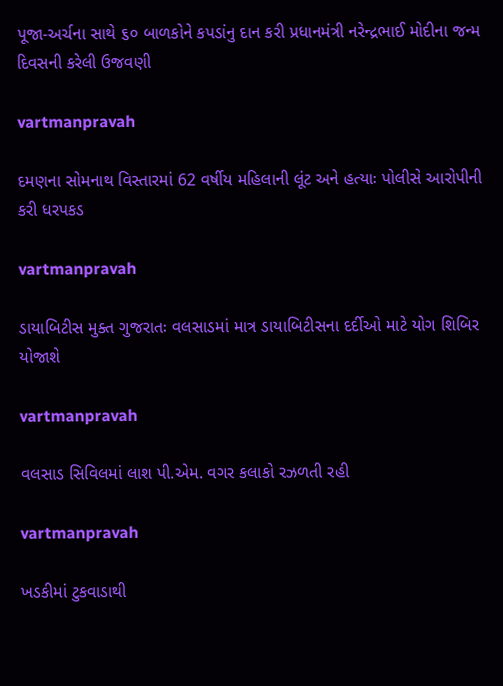પૂજા-અર્ચના સાથે ૬૦ બાળકોને કપડાંનુ દાન કરી પ્રધાનમંત્રી નરેન્દ્રભાઈ મોદીના જન્મ દિવસની કરેલી ઉજવણી

vartmanpravah

દમણના સોમનાથ વિસ્‍તારમાં 62 વર્ષીય મહિલાની લૂંટ અને હત્‍યાઃ પોલીસે આરોપીની કરી ધરપકડ

vartmanpravah

ડાયાબિટીસ મુક્‍ત ગુજરાતઃ વલસાડમાં માત્ર ડાયાબિટીસના દર્દીઓ માટે યોગ શિબિર યોજાશે

vartmanpravah

વલસાડ સિવિલમાં લાશ પી.એમ. વગર કલાકો રઝળતી રહી

vartmanpravah

ખડકીમાં ટુકવાડાથી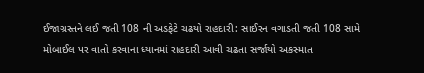ઈજાગ્રસ્‍તને લઈ જતી 108 ની અડફેટે ચઢયો રાહદારી: સાઈરન વગાડતી જતી 108 સામે મોબાઈલ પર વાતો કરવાના ધ્‍યાનમાં રાહદારી આવી ચઢતા સર્જાયો અકસ્‍માત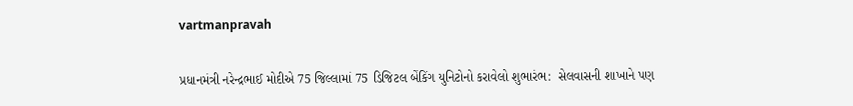vartmanpravah

પ્રધાનમંત્રી નરેન્‍દ્રભાઈ મોદીએ 75 જિલ્લામાં 75 ડિજિટલ બેંકિંગ યુનિટોનો કરાવેલો શુભારંભ:  સેલવાસની શાખાને પણ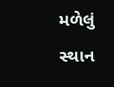મળેલું સ્થાન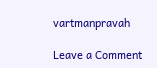vartmanpravah

Leave a Comment